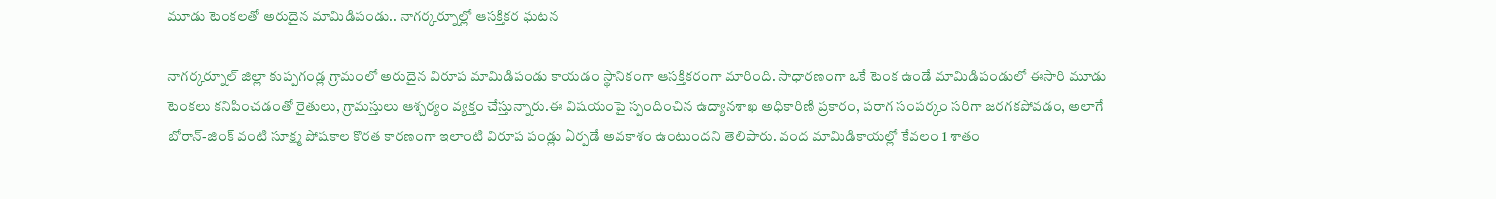మూడు టెంకలతో అరుదైన మామిడిపండు.. నాగర్కర్నూల్లో ఆసక్తికర ఘటన

నాగర్కర్నూల్ జిల్లా కుప్పగండ్ల గ్రామంలో అరుదైన విరూప మామిడిపండు కాయడం స్థానికంగా ఆసక్తికరంగా మారింది. సాధారణంగా ఒకే టెంక ఉండే మామిడిపండులో ఈసారి మూడు టెంకలు కనిపించడంతో రైతులు, గ్రామస్తులు ఆశ్చర్యం వ్యక్తం చేస్తున్నారు.ఈ విషయంపై స్పందించిన ఉద్యానశాఖ అధికారిణి ప్రకారం, పరాగ సంపర్కం సరిగా జరగకపోవడం, అలాగే బోరాన్-జింక్ వంటి సూక్ష్మ పోషకాల కొరత కారణంగా ఇలాంటి విరూప పండ్లు ఏర్పడే అవకాశం ఉంటుందని తెలిపారు. వంద మామిడికాయల్లో కేవలం 1 శాతం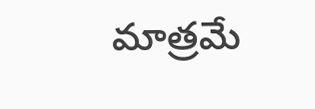మాత్రమే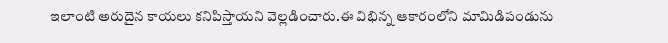ఇలాంటి అరుదైన కాయలు కనిపిస్తాయని వెల్లడించారు.ఈ విభిన్న ఆకారంలోని మామిడిపండును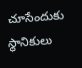చూసేందుకు స్థానికులు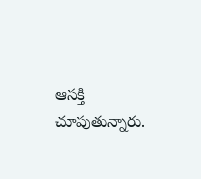ఆసక్తి చూపుతున్నారు.